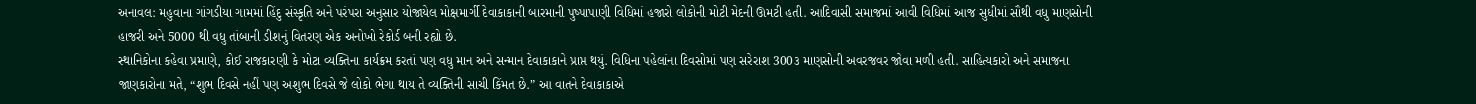અનાવલ: મહુવાના ગાંગડીયા ગામમાં હિંદુ સંસ્કૃતિ અને પરંપરા અનુસાર યોજાયેલ મોક્ષમાર્ગી દેવાકાકાની બારમાની પુષ્પાપાણી વિધિમાં હજારો લોકોની મોટી મેદની ઊમટી હતી. આદિવાસી સમાજમાં આવી વિધિમાં આજ સુધીમાં સૌથી વધુ માણસોની હાજરી અને 5000 થી વધુ તાંબાની ડીશનું વિતરણ એક અનોખો રેકોર્ડ બની રહ્યો છે.
સ્થાનિકોના કહેવા પ્રમાણે, કોઈ રાજકારણી કે મોટા વ્યક્તિના કાર્યક્રમ કરતાં પણ વધુ માન અને સન્માન દેવાકાકાને પ્રાપ્ત થયું. વિધિના પહેલાંના દિવસોમાં પણ સરેરાશ 300૩ માણસોની અવરજવર જોવા મળી હતી. સાહિત્યકારો અને સમાજના જાણકારોના મતે, “શુભ દિવસે નહીં પણ અશુભ દિવસે જે લોકો ભેગા થાય તે વ્યક્તિની સાચી કિંમત છે.” આ વાતને દેવાકાકાએ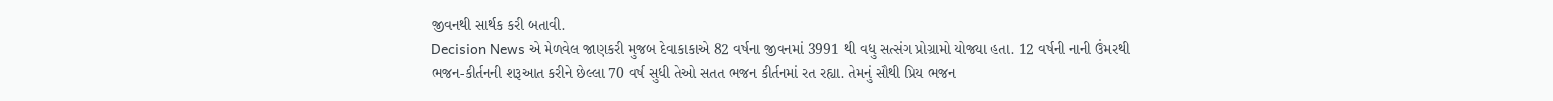જીવનથી સાર્થક કરી બતાવી.
Decision News એ મેળવેલ જાણકરી મુજબ દેવાકાકાએ 82 વર્ષના જીવનમાં 3991 થી વધુ સત્સંગ પ્રોગ્રામો યોજ્યા હતા. 12 વર્ષની નાની ઉંમરથી ભજન-કીર્તનની શરૂઆત કરીને છેલ્લા 70 વર્ષ સુધી તેઓ સતત ભજન કીર્તનમાં રત રહ્યા. તેમનું સૌથી પ્રિય ભજન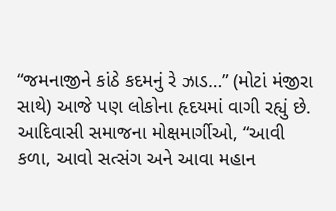“જમનાજીને કાંઠે કદમનું રે ઝાડ…” (મોટાં મંજીરા સાથે) આજે પણ લોકોના હૃદયમાં વાગી રહ્યું છે. આદિવાસી સમાજના મોક્ષમાર્ગીઓ, “આવી કળા, આવો સત્સંગ અને આવા મહાન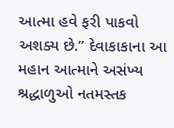આત્મા હવે ફરી પાકવો અશક્ય છે.” દેવાકાકાના આ મહાન આત્માને અસંખ્ય શ્રદ્ધાળુઓ નતમસ્તક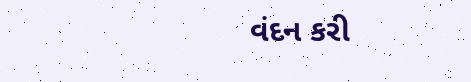વંદન કરી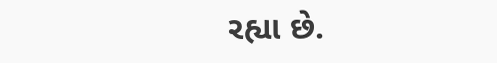રહ્યા છે.